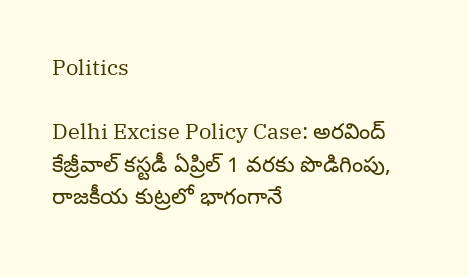Politics

Delhi Excise Policy Case: అరవింద్‌ కేజ్రీవాల్‌ కస్టడీ ఏప్రిల్‌ 1 వరకు పొడిగింపు, రాజకీయ కుట్రలో భాగంగానే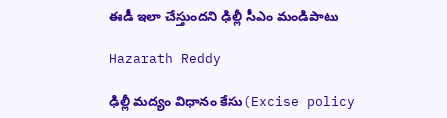ఈడీ ఇలా చేస్తుందని ఢిల్లీ సీఎం మండిపాటు

Hazarath Reddy

ఢిల్లీ మద్యం విధానం కేసు(Excise policy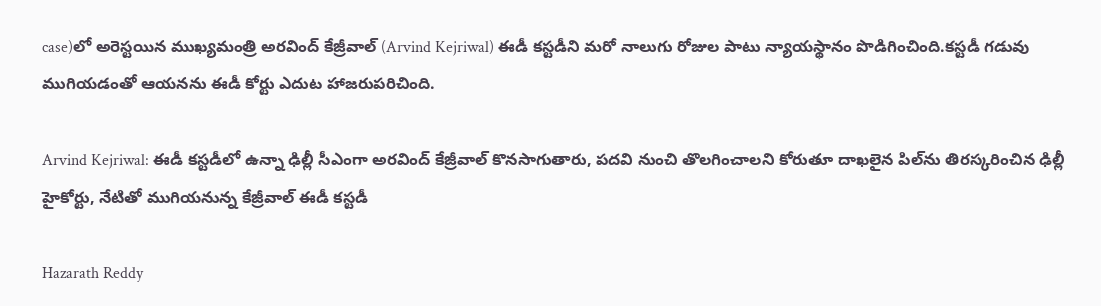case)లో అరెస్టయిన ముఖ్యమంత్రి అరవింద్‌ కేజ్రీవాల్‌ (Arvind Kejriwal) ఈడీ కస్టడీని మరో నాలుగు రోజుల పాటు న్యాయస్థానం పొడిగించింది.కస్టడీ గడువు ముగియడంతో ఆయనను ఈడీ కోర్టు ఎదుట హాజరుపరిచింది.

Arvind Kejriwal: ఈడీ కస్టడీలో ఉన్నా ఢిల్లీ సీఎంగా అరవింద్ కేజ్రీవాల్ కొనసాగుతారు, పదవి నుంచి తొలగించాలని కోరుతూ దాఖలైన పిల్‌ను తిరస్కరించిన ఢిల్లీ హైకోర్టు, నేటితో ముగియనున్న కేజ్రీవాల్ ఈడీ కస్టడీ

Hazarath Reddy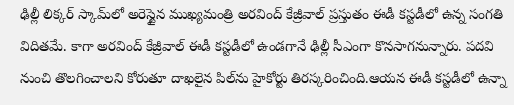ఢిల్లీ లిక్కర్‌ స్కామ్‌లో అరెస్టైన ముఖ్యమంత్రి అరవింద్ కేజ్రీవాల్‌ ప్రస్తుతం ఈడీ కస్టడీలో ఉన్న సంగతి విదితమే. కాగా అరవింద్ కేజ్రీవాల్ ఈడీ కస్టడీలో ఉండగానే ఢిల్లీ సీఎంగా కొనసాగనున్నారు. పదవి నుంచి తొలగించాలని కోరుతూ దాఖలైన పిల్‌ను హైకోర్టు తిరస్కరించింది.ఆయన ఈడీ కస్టడీలో ఉన్నా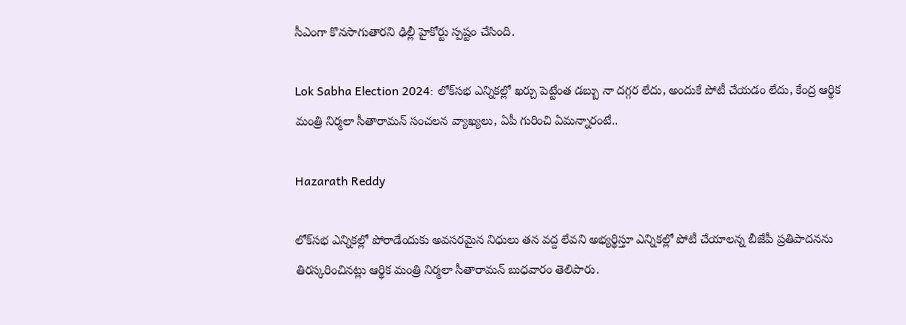సీఎంగా కొనసాగుతారని ఢిల్లీ హైకోర్టు స్పష్టం చేసింది.

Lok Sabha Election 2024: లోక్‌సభ ఎన్నికల్లో ఖర్చు పెట్టేంత డబ్బు నా దగ్గర లేదు, అందుకే పోటీ చేయడం లేదు, కేంద్ర ఆర్థిక మంత్రి నిర్మలా సీతారామన్ సంచలన వ్యాఖ్యలు, ఏపీ గురించి ఏమన్నారంటే..

Hazarath Reddy

లోక్‌సభ ఎన్నికల్లో పోరాడేందుకు అవసరమైన నిధులు తన వద్ద లేవని అభ్యర్థిస్తూ ఎన్నికల్లో పోటీ చేయాలన్న బీజేపీ ప్రతిపాదనను తిరస్కరించినట్లు ఆర్థిక మంత్రి నిర్మలా సీతారామన్ బుధవారం తెలిపారు.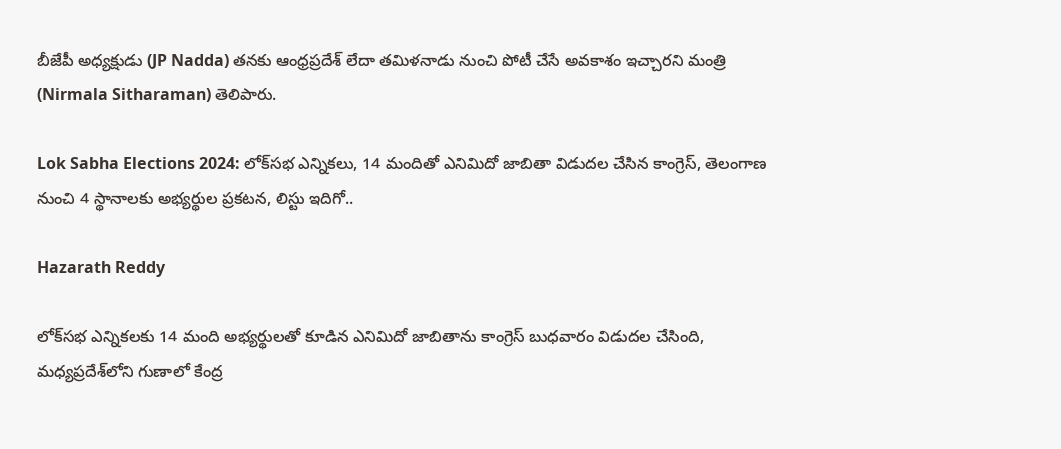బీజేపీ అధ్యక్షుడు (JP Nadda) తనకు ఆంధ్రప్రదేశ్ లేదా తమిళనాడు నుంచి పోటీ చేసే అవకాశం ఇచ్చారని మంత్రి (Nirmala Sitharaman) తెలిపారు.

Lok Sabha Elections 2024: లోక్‌సభ ఎన్నికలు, 14 మందితో ఎనిమిదో జాబితా విడుదల చేసిన కాంగ్రెస్, తెలంగాణ నుంచి 4 స్థానాలకు అభ్యర్థుల ప్రకటన, లిస్టు ఇదిగో..

Hazarath Reddy

లోక్‌సభ ఎన్నికలకు 14 మంది అభ్యర్థులతో కూడిన ఎనిమిదో జాబితాను కాంగ్రెస్ బుధవారం విడుదల చేసింది, మధ్యప్రదేశ్‌లోని గుణాలో కేంద్ర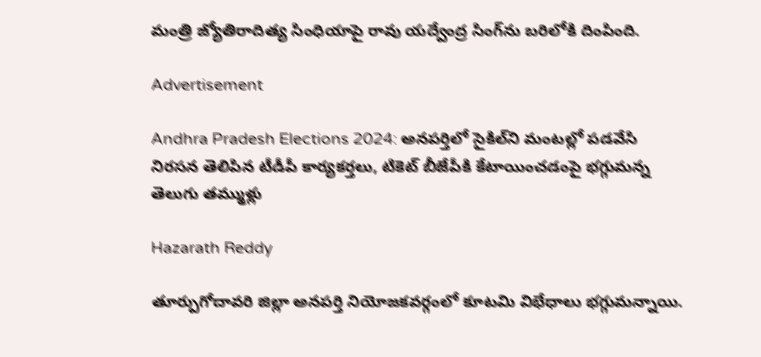మంత్రి జ్యోతిరాదిత్య సింధియాపై రావు యద్వేంద్ర సింగ్‌ను బరిలోకి దింపింది.

Advertisement

Andhra Pradesh Elections 2024: అనపర్తిలో సైకిల్‌ని మంటల్లో పడవేసి నిరసన తెలిపిన టీడీపీ కార్యకర్తలు, టికెట్ బీజేపీకి కేటాయించడంపై భగ్గుమన్న తెలుగు తమ్ముళ్లు

Hazarath Reddy

తూర్పుగోదావరి జిల్లా అనపర్తి నియోజకవర్గంలో కూటమి విభేధాలు భగ్గుమన్నాయి.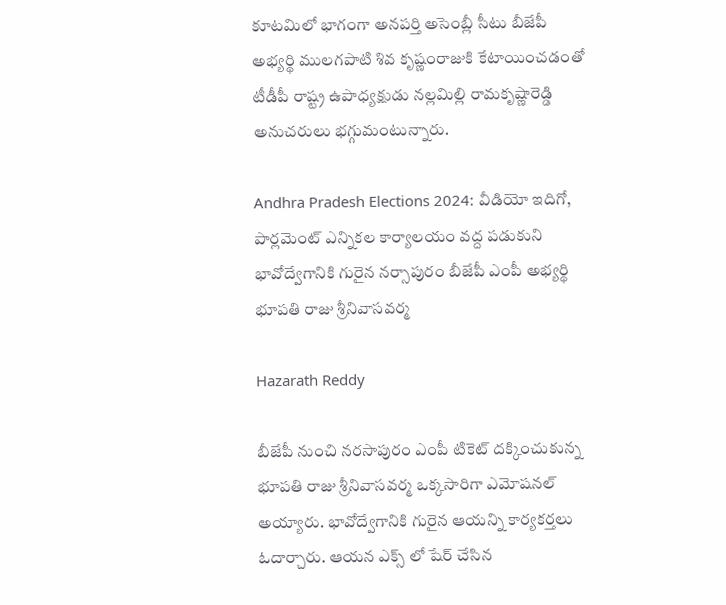కూటమిలో భాగంగా అనపర్తి అసెంబ్లీ సీటు బీజేపీ అభ్యర్థి ములగపాటి శివ కృష్ణంరాజుకి కేటాయించడంతో టీడీపీ రాష్ట్ర ఉపాధ్యక్షుడు నల్లమిల్లి రామకృష్ణారెడ్డి అనుచరులు భగ్గుమంటున్నారు.

Andhra Pradesh Elections 2024: వీడియో ఇదిగో, పార్లమెంట్ ఎన్నికల కార్యాలయం వద్ద పడుకుని భావోద్వేగానికి గురైన నర్సాపురం బీజేపీ ఎంపీ అభ్యర్థి భూపతి రాజు శ్రీనివాసవర్మ

Hazarath Reddy

బీజేపీ నుంచి నరసాపురం ఎంపీ టికెట్ దక్కించుకున్న భూపతి రాజు శ్రీనివాసవర్మ ఒక్కసారిగా ఎమోషనల్ అయ్యారు. భావోద్వేగానికి గురైన ఆయన్ని కార్యకర్తలు ఓదార్చారు. ఆయన ఎక్స్ లో షేర్ చేసిన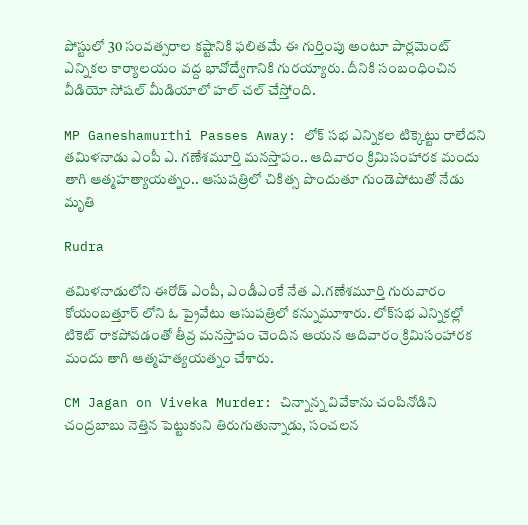పోస్టులో 30 సంవత్సరాల కష్టానికి ఫలితమే ఈ గుర్తింపు అంటూ పార్లమెంట్ ఎన్నికల కార్యాలయం వద్ద భావోద్వేగానికి గురయ్యారు. దీనికి సంబంధించిన వీడియో సోషల్ మీడియాలో హల్ చల్ చేస్తోంది.

MP Ganeshamurthi Passes Away: లోక్‌ సభ ఎన్నికల టిక్కెట్టు రాలేదని తమిళనాడు ఎంపీ ఎ. గణేశమూర్తి మనస్తాపం.. ఆదివారం క్రిమిసంహారక మందు తాగి ఆత్మహత్యాయత్నం.. ఆసుపత్రిలో చికిత్స పొందుతూ గుండెపోటుతో నేడు మృతి

Rudra

తమిళనాడులోని ఈరోడ్ ఎంపీ, ఎం‌డీఎంకే నేత ఎ.గణేశమూర్తి గురువారం కోయంబత్తూర్‌ లోని ఓ ప్రైవేటు ఆసుపత్రిలో కన్నుమూశారు. లోక్‌సభ ఎన్నికల్లో టికెట్ రాకపోవడంతో తీవ్ర మనస్తాపం చెందిన ఆయన ఆదివారం క్రిమిసంహారక మందు తాగి ఆత్మహత్యయత్నం చేశారు.

CM Jagan on Viveka Murder: చిన్నాన్న వివేకాను చంపినోడిని చంద్రబాబు నెత్తిన పెట్టుకుని తిరుగుతున్నాడు, సంచలన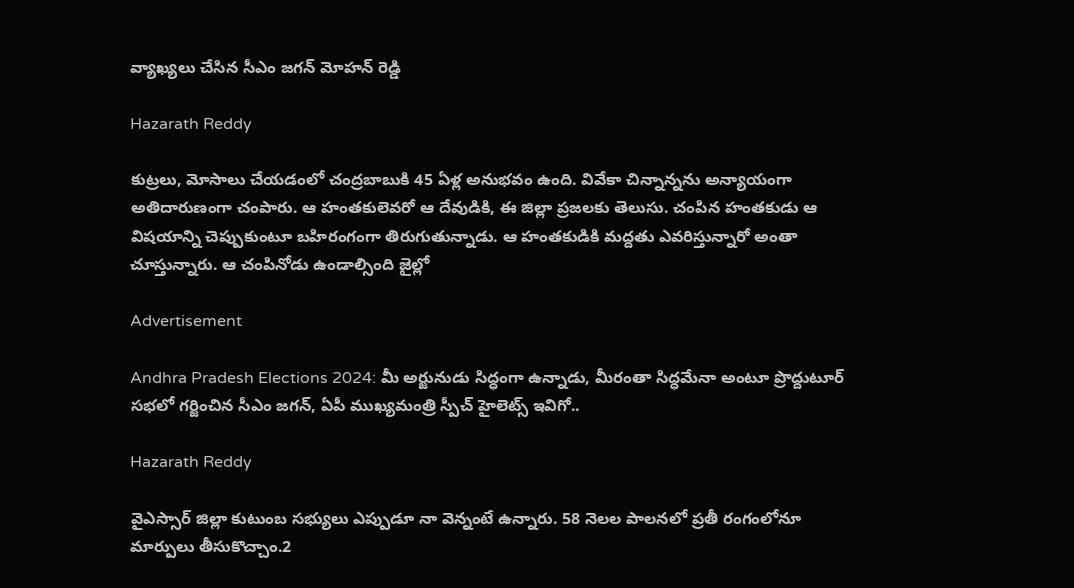వ్యాఖ్యలు చేసిన సీఎం జగన్ మోహన్ రెడ్డి

Hazarath Reddy

కుట్రలు, మోసాలు చేయడంలో చంద్రబాబుకి 45 ఏళ్ల అనుభవం ఉంది. వివేకా చిన్నాన్నను అన్యాయంగా అతిదారుణంగా చంపారు. ఆ హంతకులెవరో ఆ దేవుడికి, ఈ జిల్లా ప్రజలకు తెలుసు. చంపిన హంతకుడు ఆ విషయాన్ని చెప్పుకుంటూ బహిరంగంగా తిరుగుతున్నాడు. ఆ హంతకుడికి మద్దతు ఎవరిస్తున్నారో అంతా చూస్తున్నారు. ఆ చంపినోడు ఉండాల్సింది జైల్లో

Advertisement

Andhra Pradesh Elections 2024: మీ అర్జునుడు సిద్ధంగా ఉన్నాడు, మీరంతా సిద్ధమేనా అంటూ ప్రొద్దుటూర్‌ సభలో గర్జించిన సీఎం జగన్, ఏపీ ముఖ్యమంత్రి స్పీచ్ హైలెట్స్ ఇవిగో..

Hazarath Reddy

వైఎస్సార్‌ జిల్లా కుటుంబ సభ్యులు ఎప్పుడూ నా వెన్నంటే ఉన్నారు. 58 నెలల పాలనలో ప్రతీ రంగంలోనూ మార్పులు తీసుకొచ్చాం.2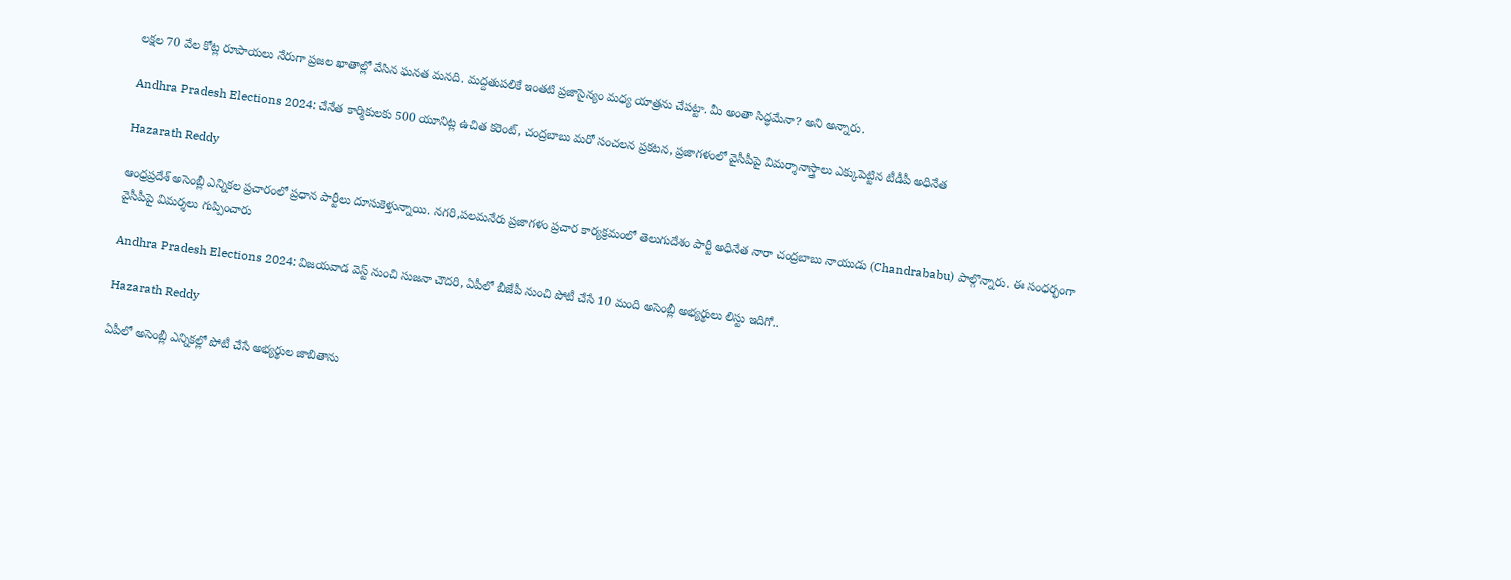లక్షల 70 వేల కోట్ల రూపాయలు నేరుగా ప్రజల ఖాతాల్లో వేసిన ఘనత మనది. మద్దతుపలికే ఇంతటి ప్రజాసైన్యం మధ్య యాత్రను చేపట్టా. మీ అంతా సిద్ధమేనా? అని అన్నారు.

Andhra Pradesh Elections 2024: చేనేత కార్మికులకు 500 యూనిట్ల ఉచిత కరెంట్, చంద్రబాబు మరో సంచలన ప్రకటన, ప్రజాగళంలో వైసీపీపై విమర్శానాస్త్రాలు ఎక్కుపెట్టిన టీడీపీ అధినేత

Hazarath Reddy

ఆంధ్రప్రదేశ్ అసెంబ్లీ ఎన్నికల ప్రచారంలో ప్రధాన పార్టీలు దూసుకెళ్తున్నాయి. నగరి,పలమనేరు ప్రజాగళం ప్రచార కార్యక్రమంలో తెలుగుదేశం పార్టీ అధినేత నారా చంద్రబాబు నాయుడు (Chandrababu) పాల్గొన్నారు. ఈ సంధర్భంగా వైసీపీపై విమర్శలు గుప్పించారు

Andhra Pradesh Elections 2024: విజయవాడ వెస్ట్ నుంచి సుజనా చౌదరి, ఏపీలో బీజేపీ నుంచి పోటీ చేసే 10 మంది అసెంబ్లీ అభ్యర్థులు లిస్టు ఇదిగో..

Hazarath Reddy

ఏపీలో అసెంబ్లీ ఎన్నికల్లో పోటీ చేసే అభ్యర్థుల జాబితాను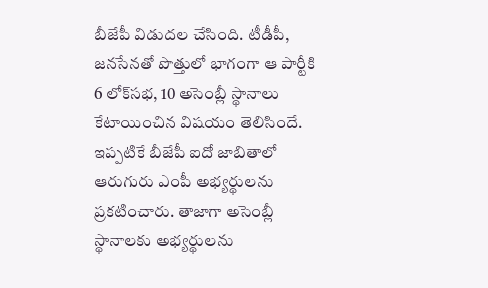బీజేపీ విడుదల చేసింది. టీడీపీ, జనసేనతో పొత్తులో భాగంగా ఆ పార్టీకి 6 లోక్‌సభ, 10 అసెంబ్లీ స్థానాలు కేటాయించిన విషయం తెలిసిందే. ఇప్పటికే బీజేపీ ఐదో జాబితాలో ఆరుగురు ఎంపీ అభ్యర్థులను ప్రకటించారు. తాజాగా అసెంబ్లీ స్థానాలకు అభ్యర్థులను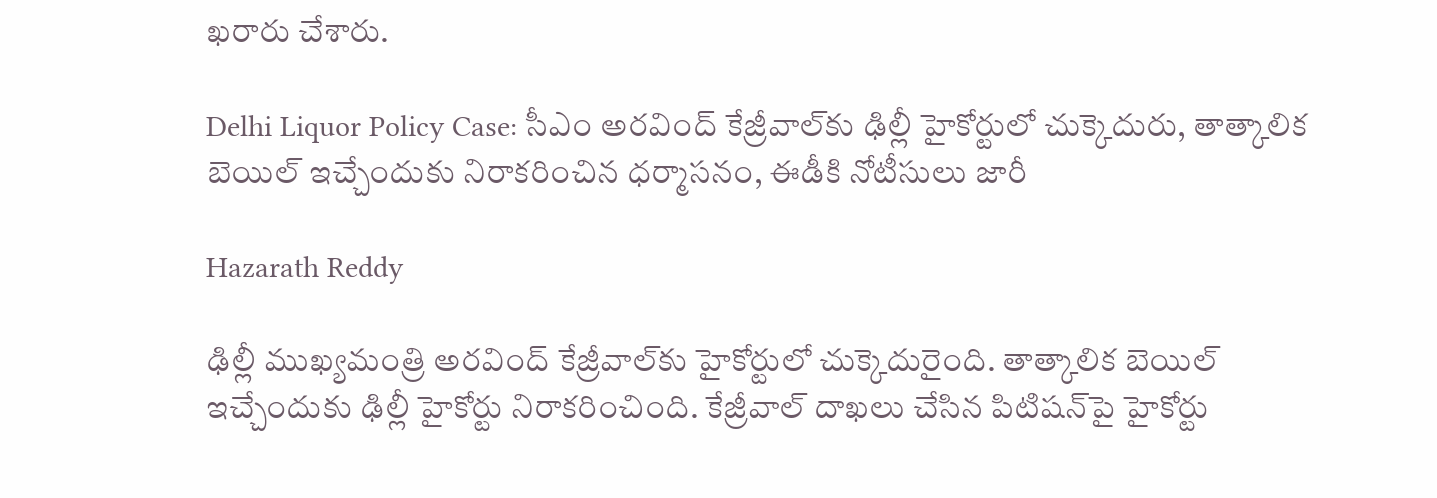ఖరారు చేశారు.

Delhi Liquor Policy Case: సీఎం అరవింద్‌ కేజ్రీవాల్‌కు ఢిల్లీ హైకోర్టులో చుక్కెదురు, తాత్కాలిక బెయిల్‌ ఇచ్చేందుకు నిరాకరించిన ధర్మాసనం, ఈడీకి నోటీసులు జారీ

Hazarath Reddy

ఢిల్లీ ముఖ్యమంత్రి అరవింద్‌ కేజ్రీవాల్‌కు హైకోర్టులో చుక్కెదురైంది. తాత్కాలిక బెయిల్‌ ఇచ్చేందుకు ఢిల్లీ హైకోర్టు నిరాకరించింది. కేజ్రీవాల్‌ దాఖలు చేసిన పిటిషన్‌పై హైకోర్టు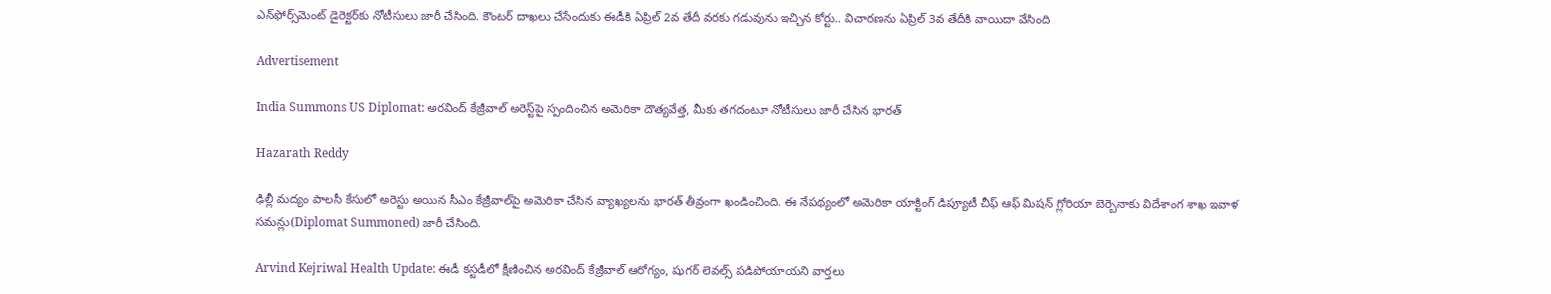ఎన్‌ఫోర్స్‌మెంట్‌ డైరెక్టర్‌కు నోటీసులు జారీ చేసింది. కౌంటర్‌ దాఖలు చేసేందుకు ఈడీకి ఏప్రిల్‌ 2వ తేదీ వరకు గడువును ఇచ్చిన కోర్టు.. విచారణను ఏప్రిల్‌ 3వ తేదీకి వాయిదా వేసింది

Advertisement

India Summons US Diplomat: అరవింద్ కేజ్రీవాల్ అరెస్ట్‌పై స్పందించిన అమెరికా దౌత్యవేత్త, మీకు తగదంటూ నోటీసులు జారీ చేసిన భారత్

Hazarath Reddy

ఢిల్లీ మ‌ద్యం పాల‌సీ కేసులో అరెస్టు అయిన సీఎం కేజ్రీవాల్‌పై అమెరికా చేసిన వ్యాఖ్య‌ల‌ను భార‌త్ తీవ్రంగా ఖండించింది. ఈ నేప‌థ్యంలో అమెరికా యాక్టింగ్ డిప్యూటీ చీఫ్ ఆఫ్ మిష‌న్ గ్లోరియా బెర్బెనాకు విదేశాంగ శాఖ ఇవాళ స‌మ‌న్లు(Diplomat Summoned) జారీ చేసింది.

Arvind Kejriwal Health Update: ఈడీ కస్టడీలో క్షీణించిన అరవింద్ కేజ్రీవాల్ ఆరోగ్యం, షుగర్ లెవల్స్ పడిపోయాయని వార్తలు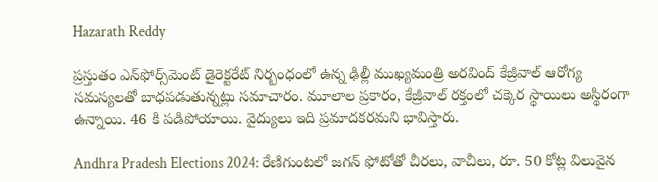Hazarath Reddy

ప్రస్తుతం ఎన్‌ఫోర్స్‌మెంట్ డైరెక్టరేట్ నిర్బంధంలో ఉన్న ఢిల్లీ ముఖ్యమంత్రి అరవింద్ కేజ్రీవాల్ ఆరోగ్య సమస్యలతో బాధపడుతున్నట్లు సమాచారం. మూలాల ప్రకారం, కేజ్రీవాల్ రక్తంలో చక్కెర స్థాయిలు అస్థిరంగా ఉన్నాయి. 46 కి పడిపోయాయి. వైద్యులు ఇది ప్రమాదకరమని భావిస్తారు.

Andhra Pradesh Elections 2024: రేణిగుంటలో జగన్ ఫోటోతో చీరలు, వాచీలు, రూ. 50 కోట్ల విలువైన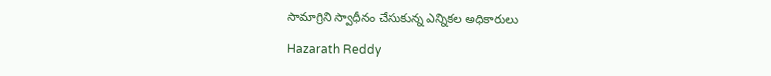సామాగ్రిని స్వాధీనం చేసుకున్న ఎన్నికల అధికారులు

Hazarath Reddy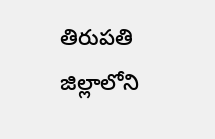తిరుపతి జిల్లాలోని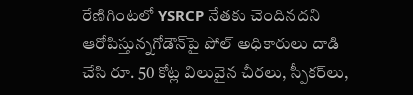రేణిగింటలో YSRCP నేతకు చెందినదని ఆరోపిస్తున్నగోడౌన్‌పై పోల్ అధికారులు దాడి చేసి రూ. 50 కోట్ల విలువైన చీరలు, స్పీకర్‌లు,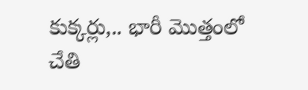కుక్కర్లు,.. భారీ మొత్తంలో చేతి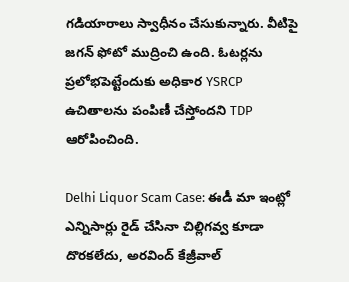గడియారాలు స్వాధీనం చేసుకున్నారు. వీటిపై జగన్ ఫోటో ముద్రించి ఉంది. ఓటర్లను ప్రలోభపెట్టేందుకు అధికార YSRCP ఉచితాలను పంపిణీ చేస్తోందని TDP ఆరోపించింది.

Delhi Liquor Scam Case: ఈడీ మా ఇంట్లో ఎన్నిసార్లు రైడ్ చేసినా చిల్లిగ‌వ్వ కూడా దొర‌క‌లేదు, అరవింద్ కేజ్రీవాల్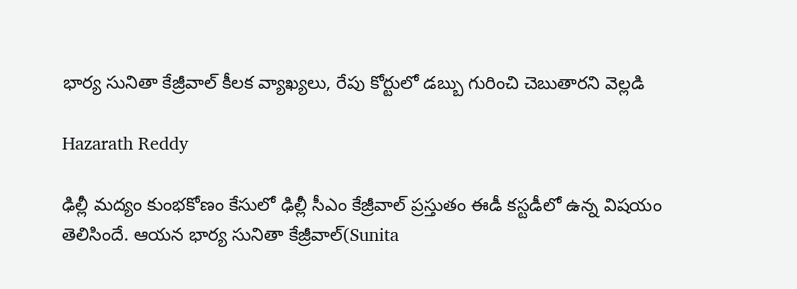భార్య సునితా కేజ్రీవాల్ కీలక వ్యాఖ్యలు, రేపు కోర్టులో డబ్బు గురించి చెబుతారని వెల్లడి

Hazarath Reddy

ఢిల్లీ మ‌ద్యం కుంభ‌కోణం కేసులో ఢిల్లీ సీఎం కేజ్రీవాల్ ప్ర‌స్తుతం ఈడీ క‌స్ట‌డీలో ఉన్న విష‌యం తెలిసిందే. ఆయ‌న భార్య సునితా కేజ్రీవాల్(Sunita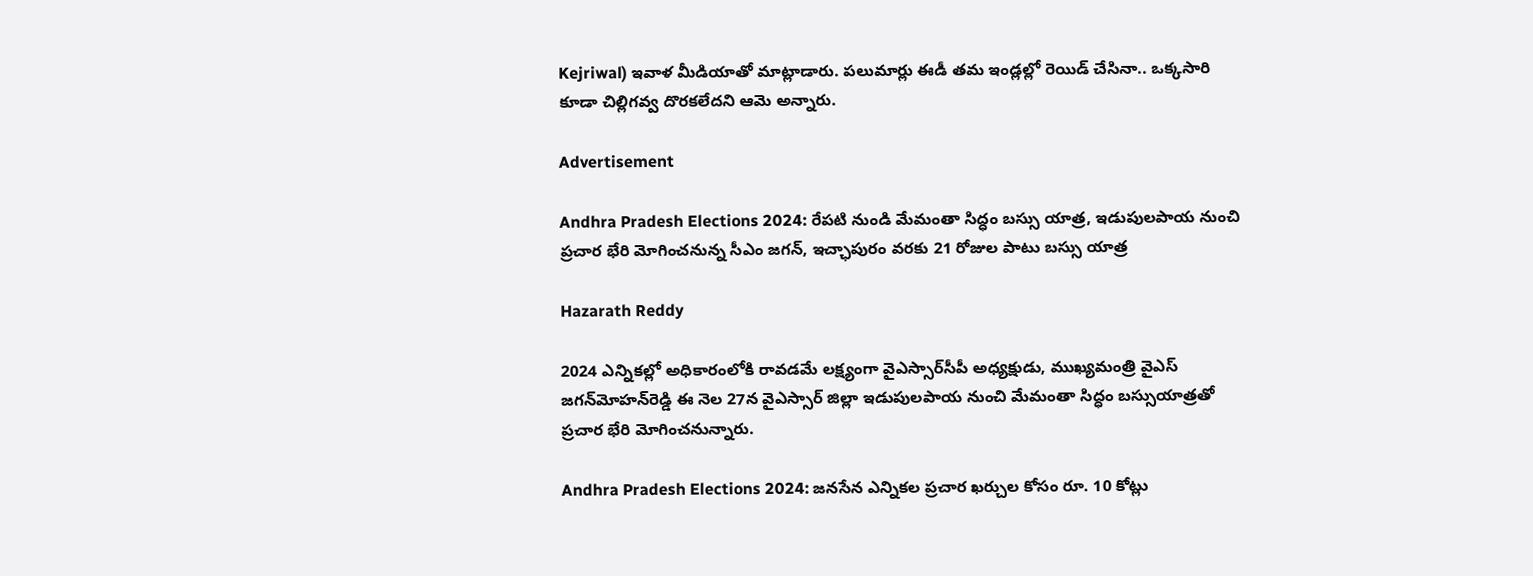Kejriwal) ఇవాళ మీడియాతో మాట్లాడారు. ప‌లుమార్లు ఈడీ త‌మ ఇండ్ల‌ల్లో రెయిడ్ చేసినా.. ఒక్క‌సారి కూడా చిల్లిగ‌వ్వ దొర‌క‌లేద‌ని ఆమె అన్నారు.

Advertisement

Andhra Pradesh Elections 2024: రేపటి నుండి మేమంతా సిద్ధం బస్సు యాత్ర, ఇడుపులపాయ నుంచి ప్రచార భేరి మోగించనున్న సీఎం జగన్, ఇచ్ఛాపురం వరకు 21 రోజుల పాటు బస్సు యాత్ర

Hazarath Reddy

2024 ఎన్నికల్లో అధికారంలోకి రావడమే లక్ష్యంగా వైఎస్సార్‌సీపీ అధ్యక్షుడు, ముఖ్యమంత్రి వైఎస్‌ జగన్‌మోహన్‌రెడ్డి ఈ నెల 27న వైఎస్సార్‌ జిల్లా ఇడుపులపాయ నుంచి మేమంతా సిద్ధం బస్సుయాత్రతో ప్రచార భేరి మోగించనున్నారు.

Andhra Pradesh Elections 2024: జనసేన ఎన్నికల ప్రచార ఖర్చుల కోసం రూ. 10 కోట్లు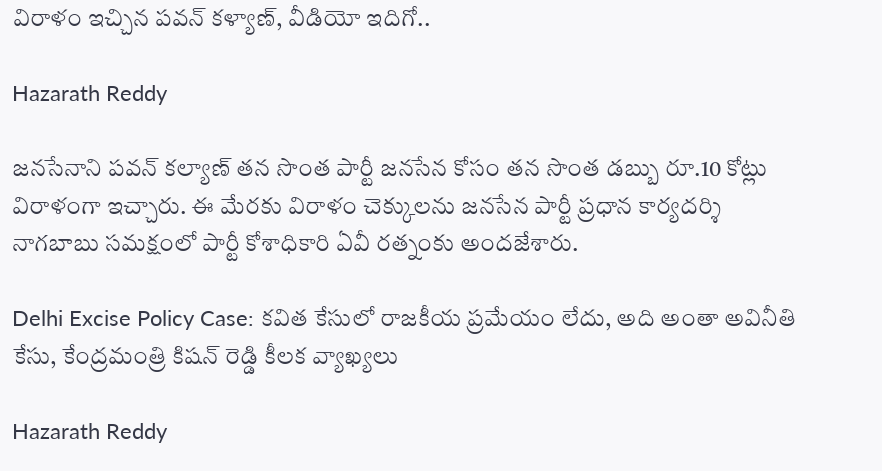విరాళం ఇచ్చిన పవన్ కళ్యాణ్, వీడియో ఇదిగో..

Hazarath Reddy

జనసేనాని పవన్ కల్యాణ్ తన సొంత పార్టీ జనసేన కోసం తన సొంత డబ్బు రూ.10 కోట్లు విరాళంగా ఇచ్చారు. ఈ మేరకు విరాళం చెక్కులను జనసేన పార్టీ ప్రధాన కార్యదర్శి నాగబాబు సమక్షంలో పార్టీ కోశాధికారి ఏవీ రత్నంకు అందజేశారు.

Delhi Excise Policy Case: కవిత కేసులో రాజకీయ ప్రమేయం లేదు, అది అంతా అవినీతి కేసు, కేంద్రమంత్రి కిషన్ రెడ్డి కీలక వ్యాఖ్యలు

Hazarath Reddy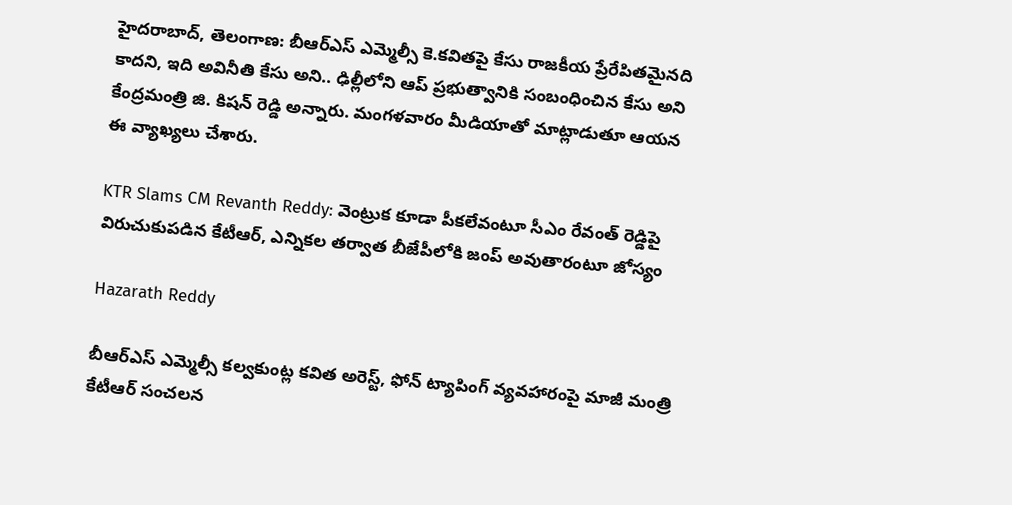హైదరాబాద్, తెలంగాణ: బీఆర్‌ఎస్ ఎమ్మెల్సీ కె.కవితపై కేసు రాజకీయ ప్రేరేపితమైనది కాదని, ఇది అవినీతి కేసు అని.. ఢిల్లీలోని ఆప్ ప్రభుత్వానికి సంబంధించిన కేసు అని కేంద్రమంత్రి జి. కిషన్ రెడ్డి అన్నారు. మంగళవారం మీడియాతో మాట్లాడుతూ ఆయన ఈ వ్యాఖ్యలు చేశారు.

KTR Slams CM Revanth Reddy: వెంట్రుక కూడా పీకలేవంటూ సీఎం రేవంత్ రెడ్డిపై విరుచుకుపడిన కేటీఆర్, ఎన్నికల తర్వాత బీజేపీలోకి జంప్ అవుతారంటూ జోస్యం

Hazarath Reddy

బీఆర్‌ఎస్‌ ఎమ్మెల్సీ కల్వకుంట్ల కవిత అరెస్ట్, ఫోన్ ట్యాపింగ్ వ్యవహారంపై మాజీ మంత్రి కేటీఆర్ సంచలన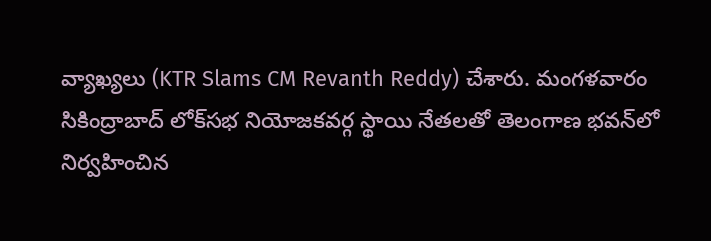వ్యాఖ్యలు (KTR Slams CM Revanth Reddy) చేశారు. మంగళవారం సికింద్రాబాద్‌ లోక్‌సభ నియోజకవర్గ స్థాయి నేతలతో తెలంగాణ భవన్‌లో నిర్వహించిన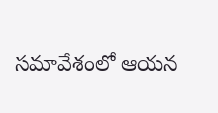సమావేశంలో ఆయన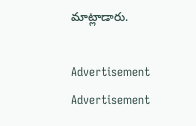మాట్లాడారు.

Advertisement
Advertisement